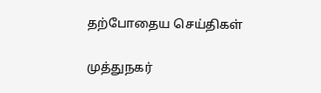தற்போதைய செய்திகள்

முத்துநகர்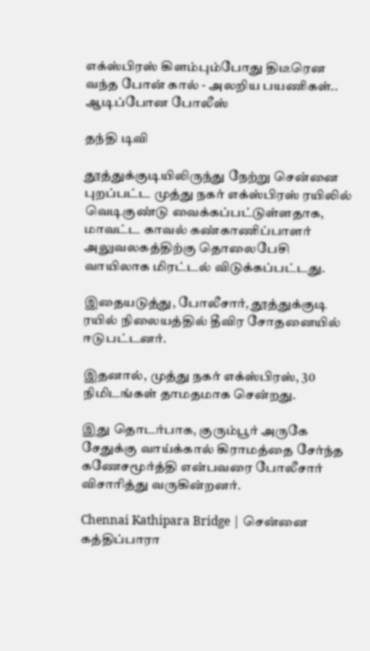எக்ஸ்பிரஸ் கிளம்பும்போது திடீரென வந்த போன் கால் - அலறிய பயணிகள்.. ஆடிப்போன போலீஸ்

தந்தி டிவி

தூத்துக்குடியிலிருந்து நேற்று சென்னை புறப்பட்ட முத்து நகர் எக்ஸ்பிரஸ் ரயிலில் வெடிகுண்டு வைக்கப்பட்டுள்ளதாக, மாவட்ட காவல் கண்காணிப்பாளர் அலுவலகத்திற்கு தொலைபேசி வாயிலாக மிரட்டல் விடுக்கப்பட்டது.

இதையடுத்து, போலீசார், தூத்துக்குடி ரயில் நிலையத்தில் தீவிர சோதனையில் ஈடுபட்டனர்.

இதனால், முத்து நகர் எக்ஸ்பிரஸ், 30 நிமிடங்கள் தாமதமாக சென்றது.

இது தொடர்பாக, குரும்பூர் அருகே சேதுக்கு வாய்க்கால் கிராமத்தை சேர்ந்த கணேசமூர்த்தி என்பவரை போலீசார் விசாரித்து வருகின்றனர்.

Chennai Kathipara Bridge | சென்னை கத்திப்பாரா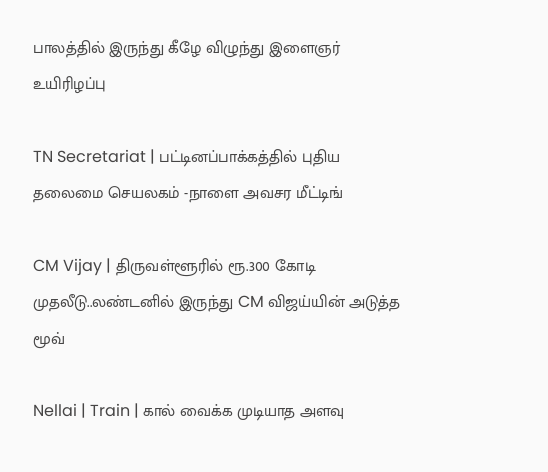பாலத்தில் இருந்து கீழே விழுந்து இளைஞர் உயிரிழப்பு

TN Secretariat | பட்டினப்பாக்கத்தில் புதிய தலைமை செயலகம் -நாளை அவசர மீட்டிங்

CM Vijay | திருவள்ளூரில் ரூ.300 கோடி முதலீடு..லண்டனில் இருந்து CM விஜய்யின் அடுத்த மூவ்

Nellai | Train | கால் வைக்க முடியாத அளவு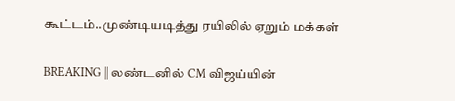கூட்டம்..முண்டியடித்து ரயிலில் ஏறும் மக்கள்

BREAKING || லண்டனில் CM விஜய்யின்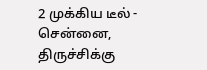2 முக்கிய டீல் - சென்னை, திருச்சிக்கு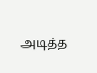அடித்த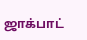ஜாக்பாட்